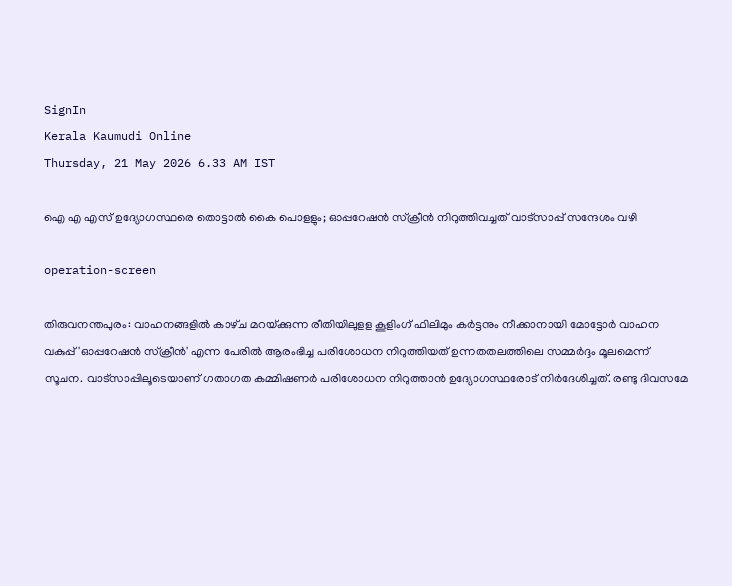SignIn
Kerala Kaumudi Online
Thursday, 21 May 2026 6.33 AM IST

ഐ എ എസ് ഉദ്യോഗസ്ഥരെ തൊട്ടാൽ കൈ പൊളളും; ഓപ്പറേഷൻ സ്‌ക്രീൻ നിറുത്തിവച്ചത് വാട്‌സാപ്പ് സന്ദേശം വഴി

operation-screen

തിരുവനന്തപുരം: വാഹനങ്ങളിൽ കാഴ്‌ച മറയ്‌ക്കുന്ന രീതിയിലുളള കൂളിംഗ് ഫിലിമും കർട്ടനും നീക്കാനായി മോട്ടോർ വാഹന വകുപ്പ് 'ഓപ്പറേഷൻ സ്‌ക്രീൻ' എന്ന പേരിൽ ആരംഭിച്ച പരിശോധന നിറുത്തിയത് ഉന്നതതലത്തിലെ സമ്മർദ്ദം മൂലമെന്ന് സൂചന. വാട്സാപ്പിലൂടെയാണ് ഗതാഗത കമ്മിഷണർ പരിശോധന നിറുത്താൻ ഉദ്യോഗസ്ഥരോട് നിർദേശിച്ചത്. രണ്ടു ദിവസമേ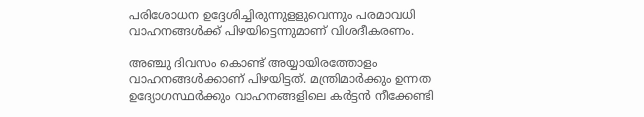പരിശോധന ഉദ്ദേശിച്ചിരുന്നുളളുവെന്നും പരമാവധി വാഹനങ്ങൾക്ക് പിഴയിട്ടെന്നുമാണ് വിശദീകരണം.

അഞ്ചു ദിവസം കൊണ്ട് അയ്യായിരത്തോളം വാഹനങ്ങൾക്കാണ് പിഴയിട്ടത്. മന്ത്രിമാർക്കും ഉന്നത ഉദ്യോഗസ്ഥർക്കും വാഹനങ്ങളിലെ കർട്ടൻ നീക്കേണ്ടി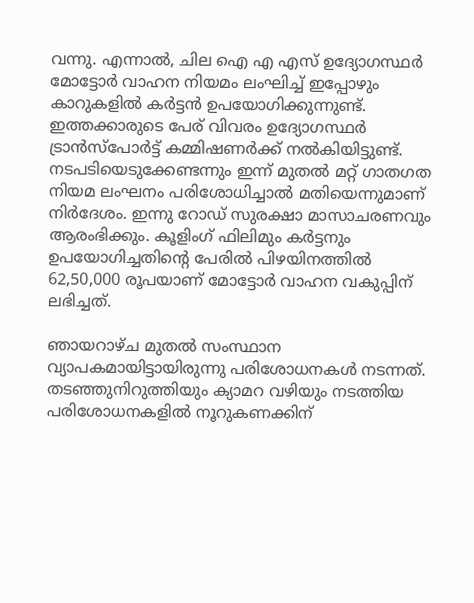വന്നു. എന്നാൽ, ചില ഐ എ എസ് ഉദ്യോഗസ്ഥർ മോട്ടോർ വാഹന നിയമം ലംഘിച്ച് ഇപ്പോഴും കാറുകളിൽ കർട്ടൻ ഉപയോഗിക്കുന്നുണ്ട്. ഇത്തക്കാരുടെ പേര് വിവരം ഉദ്യോഗസ്ഥർ ട്രാൻസ്പോർട്ട് കമ്മിഷണർക്ക് നൽകിയിട്ടുണ്ട്. നടപടിയെടുക്കേണ്ടന്നും ഇന്ന് മുതൽ മറ്റ് ഗാതഗത നിയമ ലംഘനം പരിശോധിച്ചാൽ മതിയെന്നുമാണ് നിർദേശം. ഇന്നു റോഡ് സുരക്ഷാ മാസാചരണവും ആരംഭിക്കും. കൂളിംഗ് ഫിലിമും കർട്ടനും ഉപയോഗിച്ചതിന്റെ പേരിൽ പിഴയിനത്തിൽ 62,50,000 രൂപയാണ് മോട്ടോർ വാഹന വകുപ്പിന് ലഭിച്ചത്.

ഞായറാഴ്‌ച മുതൽ സംസ്ഥാന വ്യാപകമായിട്ടായിരുന്നു പരിശോധനകൾ നടന്നത്. തടഞ്ഞുനിറുത്തിയും ക്യാമറ വഴിയും നടത്തിയ പരിശോധനകളിൽ നൂറുകണക്കിന്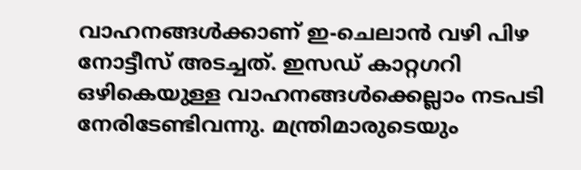വാഹനങ്ങൾക്കാണ് ഇ-ചെലാൻ വഴി പിഴ നോട്ടീസ് അടച്ചത്. ഇസഡ് കാറ്റഗറി ഒഴികെയുള്ള വാഹനങ്ങൾക്കെല്ലാം നടപടി നേരിടേണ്ടിവന്നു. മന്ത്രിമാരുടെയും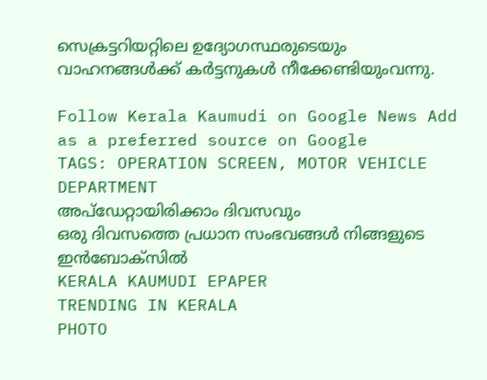സെക്രട്ടറിയറ്റിലെ ഉദ്യോഗസ്ഥരുടെയും വാഹനങ്ങൾക്ക് കർട്ടനുകൾ നീക്കേണ്ടിയുംവന്നു.

Follow Kerala Kaumudi on Google News Add as a preferred source on Google
TAGS: OPERATION SCREEN, MOTOR VEHICLE DEPARTMENT
അപ്ഡേറ്റായിരിക്കാം ദിവസവും
ഒരു ദിവസത്തെ പ്രധാന സംഭവങ്ങൾ നിങ്ങളുടെ ഇൻബോക്സിൽ
KERALA KAUMUDI EPAPER
TRENDING IN KERALA
PHOTO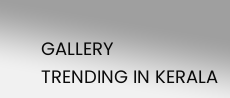GALLERY
TRENDING IN KERALA